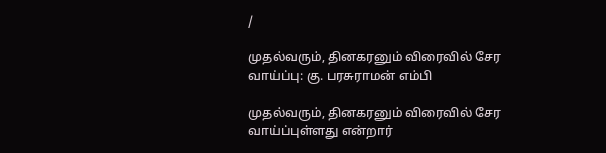/

முதல்வரும், தினகரனும் விரைவில் சேர வாய்ப்பு: கு. பரசுராமன் எம்பி

முதல்வரும், தினகரனும் விரைவில் சேர வாய்ப்புள்ளது என்றார்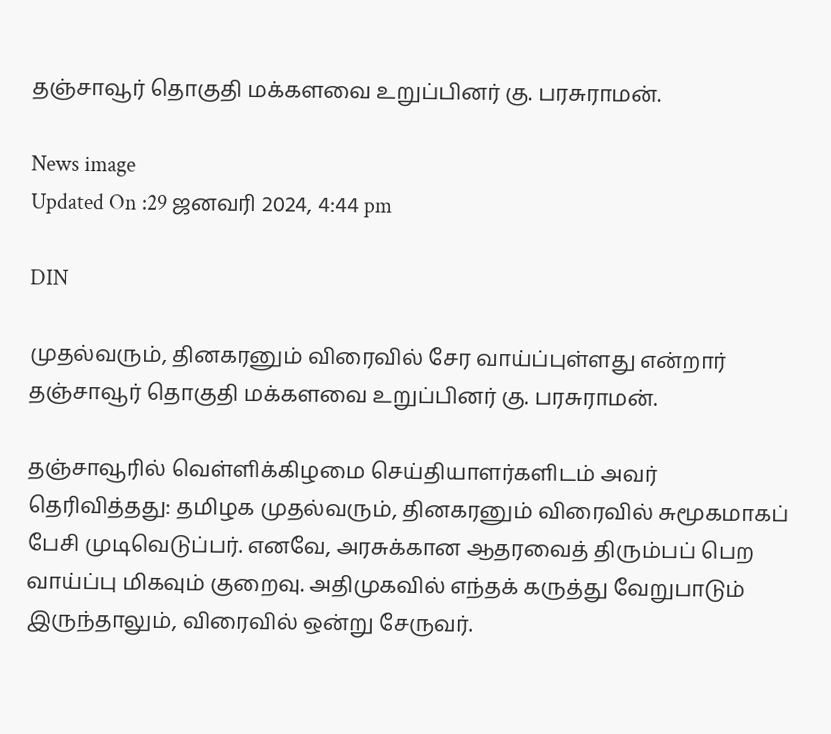தஞ்சாவூர் தொகுதி மக்களவை உறுப்பினர் கு. பரசுராமன்.

News image
Updated On :29 ஜனவரி 2024, 4:44 pm

DIN

முதல்வரும், தினகரனும் விரைவில் சேர வாய்ப்புள்ளது என்றார் தஞ்சாவூர் தொகுதி மக்களவை உறுப்பினர் கு. பரசுராமன்.

தஞ்சாவூரில் வெள்ளிக்கிழமை செய்தியாளர்களிடம் அவர் தெரிவித்தது: தமிழக முதல்வரும், தினகரனும் விரைவில் சுமூகமாகப் பேசி முடிவெடுப்பர். எனவே, அரசுக்கான ஆதரவைத் திரும்பப் பெற வாய்ப்பு மிகவும் குறைவு. அதிமுகவில் எந்தக் கருத்து வேறுபாடும் இருந்தாலும், விரைவில் ஒன்று சேருவர்.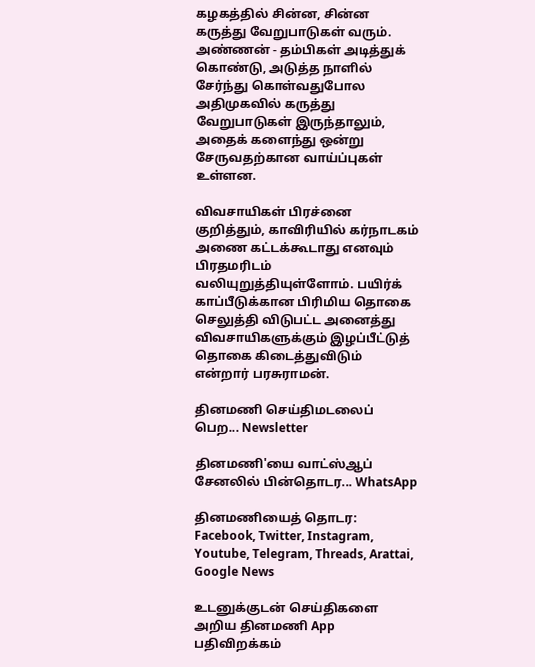கழகத்தில் சின்ன, சின்ன கருத்து வேறுபாடுகள் வரும். அண்ணன் - தம்பிகள் அடித்துக் கொண்டு, அடுத்த நாளில் சேர்ந்து கொள்வதுபோல அதிமுகவில் கருத்து வேறுபாடுகள் இருந்தாலும், அதைக் களைந்து ஒன்று சேருவதற்கான வாய்ப்புகள் உள்ளன.

விவசாயிகள் பிரச்னை குறித்தும், காவிரியில் கர்நாடகம் அணை கட்டக்கூடாது எனவும் பிரதமரிடம் வலியுறுத்தியுள்ளோம். பயிர்க் காப்பீடுக்கான பிரிமிய தொகை செலுத்தி விடுபட்ட அனைத்து விவசாயிகளுக்கும் இழப்பீட்டுத் தொகை கிடைத்துவிடும் என்றார் பரசுராமன்.

தினமணி செய்திமடலைப் பெற... Newsletter

தினமணி'யை வாட்ஸ்ஆப் சேனலில் பின்தொடர... WhatsApp

தினமணியைத் தொடர: Facebook, Twitter, Instagram, Youtube, Telegram, Threads, Arattai, Google News

உடனுக்குடன் செய்திகளை அறிய தினமணி App பதிவிறக்கம்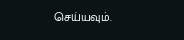செய்யவும்.